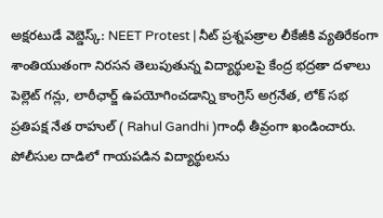అక్షరటుడే వెబ్డెస్క్: NEET Protest | నీట్ ప్రశ్నపత్రాల లీకేజీకి వ్యతిరేకంగా శాంతియుతంగా నిరసన తెలుపుతున్న విద్యార్థులపై కేంద్ర భద్రతా దళాలు పెల్లెట్ గన్లు, లాఠీఛార్జ్ ఉపయోగించడాన్ని కాంగ్రెస్ అగ్రనేత, లోక్ సభ ప్రతిపక్ష నేత రాహుల్ ( Rahul Gandhi )గాంధీ తీవ్రంగా ఖండించారు. పోలీసుల దాడిలో గాయపడిన విద్యార్థులను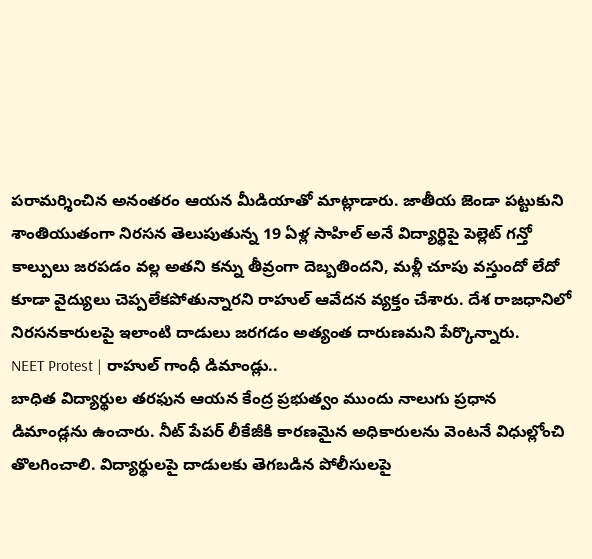పరామర్శించిన అనంతరం ఆయన మీడియాతో మాట్లాడారు. జాతీయ జెండా పట్టుకుని శాంతియుతంగా నిరసన తెలుపుతున్న 19 ఏళ్ల సాహిల్ అనే విద్యార్థిపై పెల్లెట్ గన్తో కాల్పులు జరపడం వల్ల అతని కన్ను తీవ్రంగా దెబ్బతిందని, మళ్లీ చూపు వస్తుందో లేదో కూడా వైద్యులు చెప్పలేకపోతున్నారని రాహుల్ ఆవేదన వ్యక్తం చేశారు. దేశ రాజధానిలో నిరసనకారులపై ఇలాంటి దాడులు జరగడం అత్యంత దారుణమని పేర్కొన్నారు.
NEET Protest | రాహుల్ గాంధీ డిమాండ్లు..
బాధిత విద్యార్థుల తరఫున ఆయన కేంద్ర ప్రభుత్వం ముందు నాలుగు ప్రధాన డిమాండ్లను ఉంచారు. నీట్ పేపర్ లీకేజీకి కారణమైన అధికారులను వెంటనే విధుల్లోంచి తొలగించాలి. విద్యార్థులపై దాడులకు తెగబడిన పోలీసులపై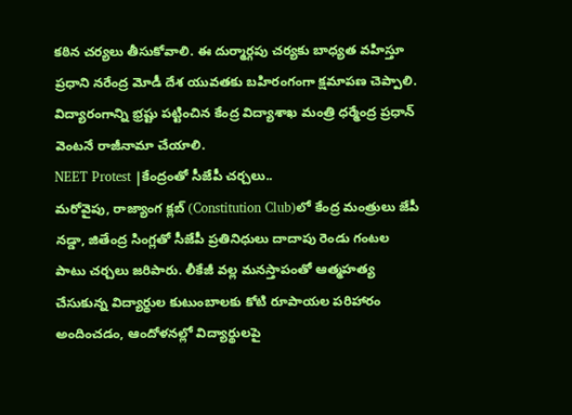కఠిన చర్యలు తీసుకోవాలి. ఈ దుర్మార్గపు చర్యకు బాధ్యత వహిస్తూ ప్రధాని నరేంద్ర మోడీ దేశ యువతకు బహిరంగంగా క్షమాపణ చెప్పాలి. విద్యారంగాన్ని భ్రష్టు పట్టించిన కేంద్ర విద్యాశాఖ మంత్రి ధర్మేంద్ర ప్రధాన్ వెంటనే రాజీనామా చేయాలి.
NEET Protest |కేంద్రంతో సీజేపీ చర్చలు..
మరోవైపు, రాజ్యాంగ క్లబ్ (Constitution Club)లో కేంద్ర మంత్రులు జేపీ నడ్డా, జితేంద్ర సింగ్లతో సీజేపీ ప్రతినిధులు దాదాపు రెండు గంటల పాటు చర్చలు జరిపారు. లీకేజీ వల్ల మనస్తాపంతో ఆత్మహత్య చేసుకున్న విద్యార్థుల కుటుంబాలకు కోటి రూపాయల పరిహారం అందించడం, ఆందోళనల్లో విద్యార్థులపై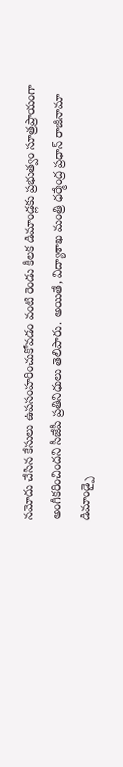నమోదు చేసిన కేసులు ఉపసంహరించుకోవడం వంటి రెండు కీలక డిమాండ్లకు ప్రభుత్వం సూత్రప్రాయంగా అంగీకరించిందని సీజేపీ ప్రతినిధులు తెలిపారు. అయితే, విద్యాశాఖ మంత్రి ధర్మేంద్ర ప్రధాన్ రాజీనామా డిమాండ్పై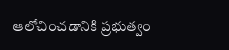ఆలోచించడానికి ప్రభుత్వం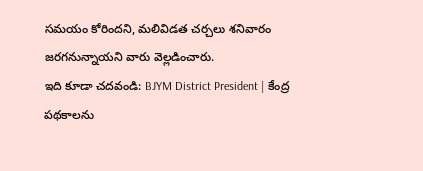సమయం కోరిందని, మలివిడత చర్చలు శనివారం జరగనున్నాయని వారు వెల్లడించారు.
ఇది కూడా చదవండి: BJYM District President | కేంద్ర పథకాలను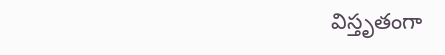విస్తృతంగా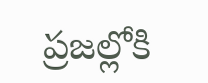ప్రజల్లోకి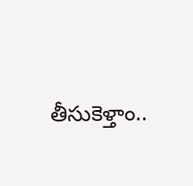తీసుకెళ్తాం..